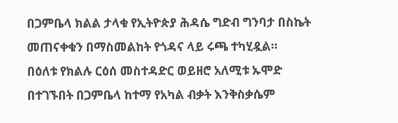በጋምቤላ ክልል ታላቁ የኢትዮጵያ ሕዳሴ ግድብ ግንባታ በስኬት መጠናቀቁን በማስመልከት የጎዳና ላይ ሩጫ ተካሂዷል።
በዕለቱ የክልሉ ርዕሰ መስተዳድር ወይዘሮ አለሚቱ ኡሞድ በተገኙበት በጋምቤላ ከተማ የአካል ብቃት እንቅስቃሴም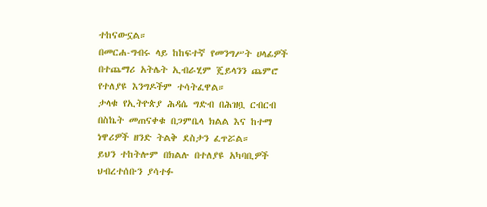ተከናውኗል።
በመርሐ-ግብሩ ላይ ከከፍተኛ የመንግሥት ሀላፊዎች በተጨማሪ አትሌት ኢብራሂም ጄይላንን ጨምሮ የተለያዩ እንግዶችም ተሳትፈዋል።
ታላቁ የኢትዮጵያ ሕዳሴ ግድብ በሕዝቧ ርብርብ በስኬት መጠናቀቁ በጋምቤላ ክልል እና ከተማ ነዋሪዎች ዘንድ ትልቅ ደስታን ፈጥሯል።
ይህን ተከትሎም በክልሉ በተለያዩ አካባቢዎች ህብረተሰቡን ያሳተፉ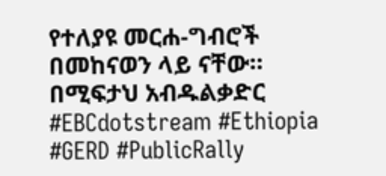የተለያዩ መርሐ-ግብሮች በመከናወን ላይ ናቸው።
በሚፍታህ አብዱልቃድር
#EBCdotstream #Ethiopia #GERD #PublicRally